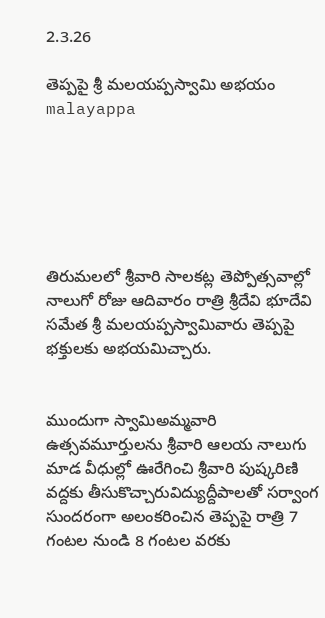2.3.26

తెప్పపై శ్రీ మ‌ల‌య‌ప్ప‌స్వామి అభయం malayappa






తిరుమలలో శ్రీవారి సాలకట్ల తెప్పోత్సవాల్లో నాలుగో రోజు ఆదివారం రాత్రి శ్రీ‌దేవి భూదేవి స‌మేత శ్రీ మ‌ల‌య‌ప్ప‌స్వామివారు తెప్పపై భక్తులకు అభయమిచ్చారు.


ముందుగా స్వామిఅమ్మవారి ఉత్సవమూర్తులను శ్రీవారి ఆలయ నాలుగు మాడ వీధుల్లో ఊరేగించి శ్రీవారి పుష్కరిణి వద్దకు తీసుకొచ్చారువిద్యుద్దీపాలతో స‌ర్వాంగ సుంద‌రంగా అలంకరించిన తెప్పపై రాత్రి 7 గంటల నుండి 8 గంట‌ల వ‌ర‌కు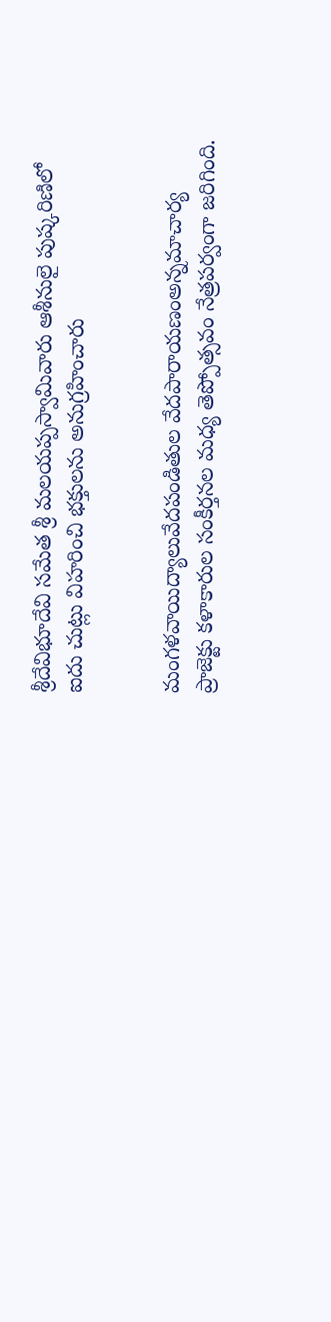శ్రీ‌దేవిభూదేవి స‌మేత శ్రీ మ‌ల‌య‌ప్ప‌స్వామివారు ఆశీనులై పుష్కరిణిలో ఐదు చుట్లు విహరించి భ‌క్తుల‌ను అనుగ్ర‌హించారు


మంగళవాయిద్యాలు‌వేదపండితుల వేదపారాయ‌ణంఅన్నమాచార్య ప్రాజెక్టు క‌ళాకారుల సంకీర్తనల మధ్య తెప్పోత్సవం నేత్ర‌ప‌ర్వంగా జరిగింది.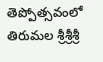తెప్పోత్సవంలో తిరుమల శ్రీశ్రీశ్రీ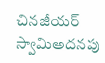చినజీయర్ స్వామిఅదనపు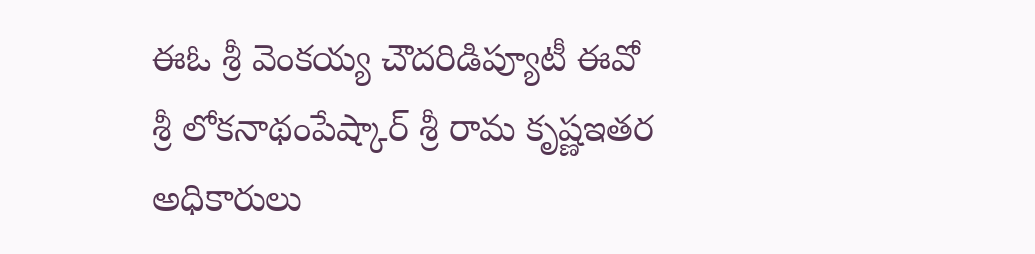ఈఓ శ్రీ వెంకయ్య చౌదరిడిప్యూటీ ఈవో శ్రీ లోకనాథంపేష్కార్ శ్రీ రామ కృష్ణఇతర అధికారులు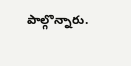పాల్గొన్నారు.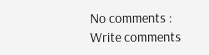No comments :
Write comments